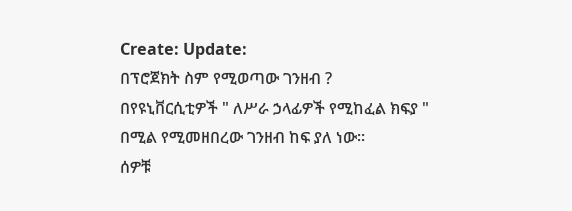Create: Update:
በፕሮጀክት ስም የሚወጣው ገንዘብ ?
በየዩኒቨርሲቲዎች " ለሥራ ኃላፊዎች የሚከፈል ክፍያ " በሚል የሚመዘበረው ገንዘብ ከፍ ያለ ነው።
ሰዎቹ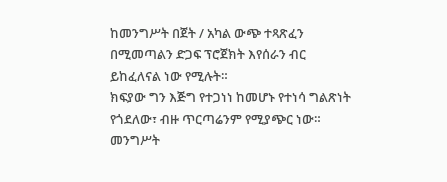ከመንግሥት በጀት / አካል ውጭ ተጻጽፈን በሚመጣልን ድጋፍ ፕሮጀክት እየሰራን ብር ይከፈለናል ነው የሚሉት።
ክፍያው ግን እጅግ የተጋነነ ከመሆኑ የተነሳ ግልጽነት የጎደለው፣ ብዙ ጥርጣሬንም የሚያጭር ነው።
መንግሥት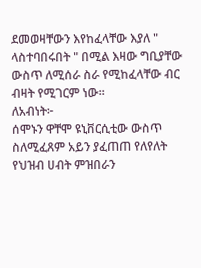ደመወዛቸውን እየከፈላቸው እያለ " ላስተባበሩበት " በሚል እዛው ግቢያቸው ውስጥ ለሚሰራ ስራ የሚከፈላቸው ብር ብዛት የሚገርም ነው።
ለአብነት፦
ሰሞኑን ዋቸሞ ዩኒቨርሲቲው ውስጥ ስለሚፈጸም አይን ያፈጠጠ የለየለት የህዝብ ሀብት ምዝበራን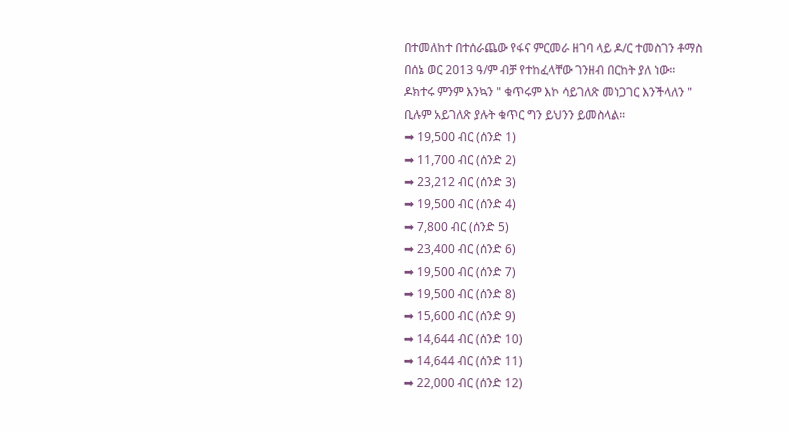በተመለከተ በተሰራጨው የፋና ምርመራ ዘገባ ላይ ዶ/ር ተመስገን ቶማስ በሰኔ ወር 2013 ዓ/ም ብቻ የተከፈላቸው ገንዘብ በርከት ያለ ነው።
ዶክተሩ ምንም እንኳን " ቁጥሩም እኮ ሳይገለጽ መነጋገር እንችላለን " ቢሉም አይገለጽ ያሉት ቁጥር ግን ይህንን ይመስላል።
➡ 19,500 ብር (ሰንድ 1)
➡ 11,700 ብር (ሰንድ 2)
➡ 23,212 ብር (ሰንድ 3)
➡ 19,500 ብር (ሰንድ 4)
➡ 7,800 ብር (ሰንድ 5)
➡ 23,400 ብር (ሰንድ 6)
➡ 19,500 ብር (ሰንድ 7)
➡ 19,500 ብር (ሰንድ 8)
➡ 15,600 ብር (ሰንድ 9)
➡ 14,644 ብር (ሰንድ 10)
➡ 14,644 ብር (ሰንድ 11)
➡ 22,000 ብር (ሰንድ 12)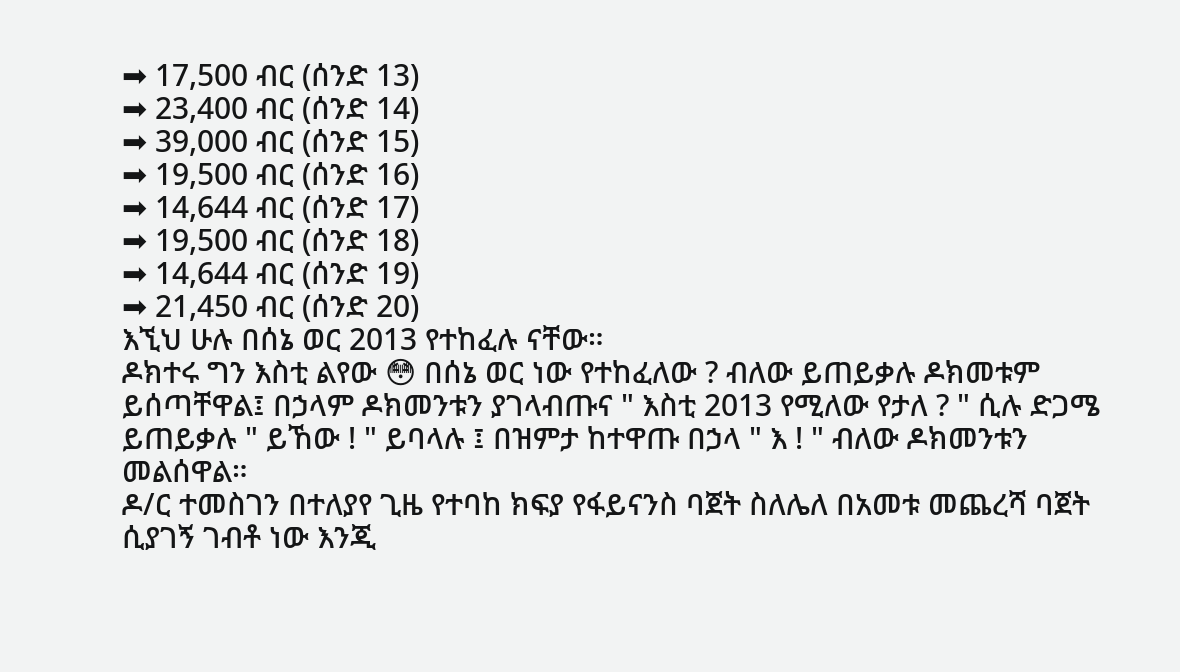➡ 17,500 ብር (ሰንድ 13)
➡ 23,400 ብር (ሰንድ 14)
➡ 39,000 ብር (ሰንድ 15)
➡ 19,500 ብር (ሰንድ 16)
➡ 14,644 ብር (ሰንድ 17)
➡ 19,500 ብር (ሰንድ 18)
➡ 14,644 ብር (ሰንድ 19)
➡ 21,450 ብር (ሰንድ 20)
እኚህ ሁሉ በሰኔ ወር 2013 የተከፈሉ ናቸው።
ዶክተሩ ግን እስቲ ልየው 😳 በሰኔ ወር ነው የተከፈለው ? ብለው ይጠይቃሉ ዶክመቱም ይሰጣቸዋል፤ በኃላም ዶክመንቱን ያገላብጡና " እስቲ 2013 የሚለው የታለ ? " ሲሉ ድጋሜ ይጠይቃሉ " ይኸው ! " ይባላሉ ፤ በዝምታ ከተዋጡ በኃላ " እ ! " ብለው ዶክመንቱን መልሰዋል።
ዶ/ር ተመስገን በተለያየ ጊዜ የተባከ ክፍያ የፋይናንስ ባጀት ስለሌለ በአመቱ መጨረሻ ባጀት ሲያገኝ ገብቶ ነው እንጂ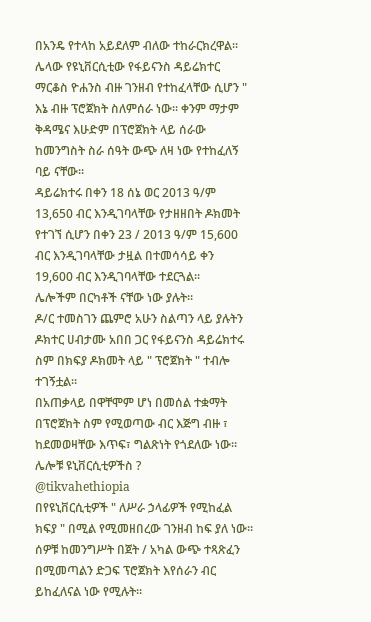በአንዴ የተላከ አይደለም ብለው ተከራርክረዋል።
ሌላው የዩኒቨርሲቲው የፋይናንስ ዳይሬክተር ማርቆስ ዮሐንስ ብዙ ገንዘብ የተከፈላቸው ሲሆን " እኔ ብዙ ፕሮጀክት ስለምሰራ ነው። ቀንም ማታም ቅዳሜና እሁድም በፕሮጀክት ላይ ሰራው ከመንግስት ስራ ሰዓት ውጭ ለዛ ነው የተከፈለኝ ባይ ናቸው።
ዳይሬክተሩ በቀን 18 ሰኔ ወር 2013 ዓ/ም 13,650 ብር እንዲገባላቸው የታዘዘበት ዶክመት የተገኘ ሲሆን በቀን 23 / 2013 ዓ/ም 15,600 ብር እንዲገባላቸው ታዟል በተመሳሳይ ቀን 19,600 ብር እንዲገባላቸው ተደርጓል።
ሌሎችም በርካቶች ናቸው ነው ያሉት።
ዶ/ር ተመስገን ጨምሮ አሁን ስልጣን ላይ ያሉትን ዶክተር ሀብታሙ አበበ ጋር የፋይናንስ ዳይሬክተሩ ስም በክፍያ ዶክመት ላይ " ፕሮጀክት " ተብሎ ተገኝቷል።
በአጠቃላይ በዋቸሞም ሆነ በመሰል ተቋማት በፕሮጀክት ስም የሚወጣው ብር እጅግ ብዙ ፣ ከደመወዛቸው እጥፍ፣ ግልጽነት የጎደለው ነው።
ሌሎቹ ዩኒቨርሲቲዎችስ ?
@tikvahethiopia
በየዩኒቨርሲቲዎች " ለሥራ ኃላፊዎች የሚከፈል ክፍያ " በሚል የሚመዘበረው ገንዘብ ከፍ ያለ ነው።
ሰዎቹ ከመንግሥት በጀት / አካል ውጭ ተጻጽፈን በሚመጣልን ድጋፍ ፕሮጀክት እየሰራን ብር ይከፈለናል ነው የሚሉት።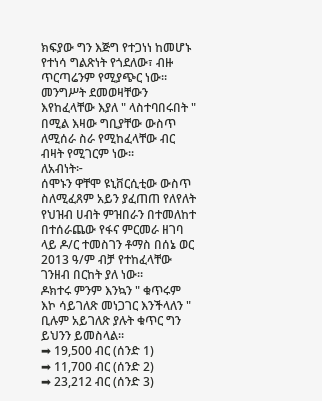ክፍያው ግን እጅግ የተጋነነ ከመሆኑ የተነሳ ግልጽነት የጎደለው፣ ብዙ ጥርጣሬንም የሚያጭር ነው።
መንግሥት ደመወዛቸውን እየከፈላቸው እያለ " ላስተባበሩበት " በሚል እዛው ግቢያቸው ውስጥ ለሚሰራ ስራ የሚከፈላቸው ብር ብዛት የሚገርም ነው።
ለአብነት፦
ሰሞኑን ዋቸሞ ዩኒቨርሲቲው ውስጥ ስለሚፈጸም አይን ያፈጠጠ የለየለት የህዝብ ሀብት ምዝበራን በተመለከተ በተሰራጨው የፋና ምርመራ ዘገባ ላይ ዶ/ር ተመስገን ቶማስ በሰኔ ወር 2013 ዓ/ም ብቻ የተከፈላቸው ገንዘብ በርከት ያለ ነው።
ዶክተሩ ምንም እንኳን " ቁጥሩም እኮ ሳይገለጽ መነጋገር እንችላለን " ቢሉም አይገለጽ ያሉት ቁጥር ግን ይህንን ይመስላል።
➡ 19,500 ብር (ሰንድ 1)
➡ 11,700 ብር (ሰንድ 2)
➡ 23,212 ብር (ሰንድ 3)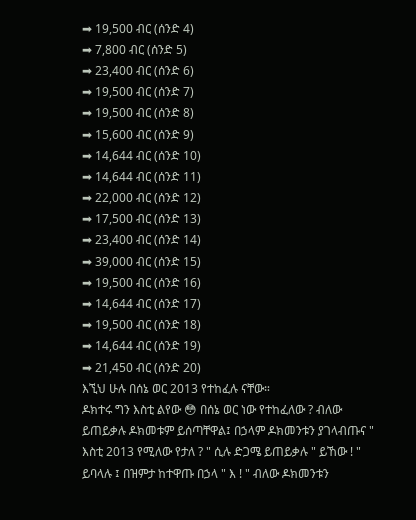➡ 19,500 ብር (ሰንድ 4)
➡ 7,800 ብር (ሰንድ 5)
➡ 23,400 ብር (ሰንድ 6)
➡ 19,500 ብር (ሰንድ 7)
➡ 19,500 ብር (ሰንድ 8)
➡ 15,600 ብር (ሰንድ 9)
➡ 14,644 ብር (ሰንድ 10)
➡ 14,644 ብር (ሰንድ 11)
➡ 22,000 ብር (ሰንድ 12)
➡ 17,500 ብር (ሰንድ 13)
➡ 23,400 ብር (ሰንድ 14)
➡ 39,000 ብር (ሰንድ 15)
➡ 19,500 ብር (ሰንድ 16)
➡ 14,644 ብር (ሰንድ 17)
➡ 19,500 ብር (ሰንድ 18)
➡ 14,644 ብር (ሰንድ 19)
➡ 21,450 ብር (ሰንድ 20)
እኚህ ሁሉ በሰኔ ወር 2013 የተከፈሉ ናቸው።
ዶክተሩ ግን እስቲ ልየው 😳 በሰኔ ወር ነው የተከፈለው ? ብለው ይጠይቃሉ ዶክመቱም ይሰጣቸዋል፤ በኃላም ዶክመንቱን ያገላብጡና " እስቲ 2013 የሚለው የታለ ? " ሲሉ ድጋሜ ይጠይቃሉ " ይኸው ! " ይባላሉ ፤ በዝምታ ከተዋጡ በኃላ " እ ! " ብለው ዶክመንቱን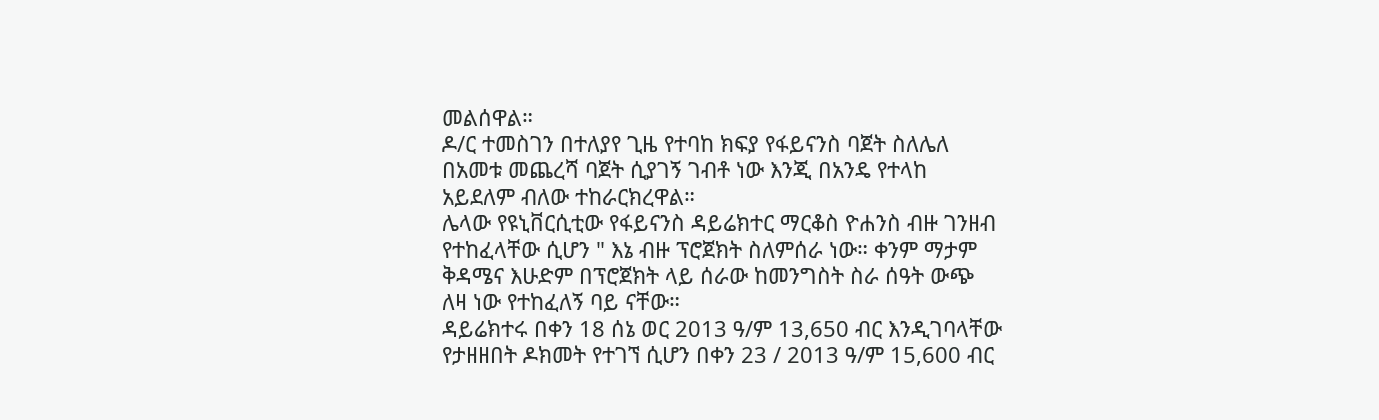መልሰዋል።
ዶ/ር ተመስገን በተለያየ ጊዜ የተባከ ክፍያ የፋይናንስ ባጀት ስለሌለ በአመቱ መጨረሻ ባጀት ሲያገኝ ገብቶ ነው እንጂ በአንዴ የተላከ አይደለም ብለው ተከራርክረዋል።
ሌላው የዩኒቨርሲቲው የፋይናንስ ዳይሬክተር ማርቆስ ዮሐንስ ብዙ ገንዘብ የተከፈላቸው ሲሆን " እኔ ብዙ ፕሮጀክት ስለምሰራ ነው። ቀንም ማታም ቅዳሜና እሁድም በፕሮጀክት ላይ ሰራው ከመንግስት ስራ ሰዓት ውጭ ለዛ ነው የተከፈለኝ ባይ ናቸው።
ዳይሬክተሩ በቀን 18 ሰኔ ወር 2013 ዓ/ም 13,650 ብር እንዲገባላቸው የታዘዘበት ዶክመት የተገኘ ሲሆን በቀን 23 / 2013 ዓ/ም 15,600 ብር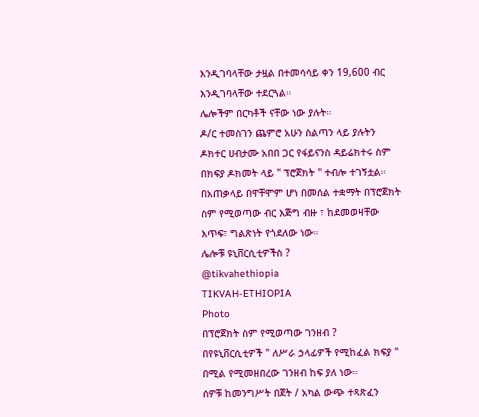እንዲገባላቸው ታዟል በተመሳሳይ ቀን 19,600 ብር እንዲገባላቸው ተደርጓል።
ሌሎችም በርካቶች ናቸው ነው ያሉት።
ዶ/ር ተመስገን ጨምሮ አሁን ስልጣን ላይ ያሉትን ዶክተር ሀብታሙ አበበ ጋር የፋይናንስ ዳይሬክተሩ ስም በክፍያ ዶክመት ላይ " ፕሮጀክት " ተብሎ ተገኝቷል።
በአጠቃላይ በዋቸሞም ሆነ በመሰል ተቋማት በፕሮጀክት ስም የሚወጣው ብር እጅግ ብዙ ፣ ከደመወዛቸው እጥፍ፣ ግልጽነት የጎደለው ነው።
ሌሎቹ ዩኒቨርሲቲዎችስ ?
@tikvahethiopia
TIKVAH-ETHIOPIA
Photo
በፕሮጀክት ስም የሚወጣው ገንዘብ ?
በየዩኒቨርሲቲዎች " ለሥራ ኃላፊዎች የሚከፈል ክፍያ " በሚል የሚመዘበረው ገንዘብ ከፍ ያለ ነው።
ሰዎቹ ከመንግሥት በጀት / አካል ውጭ ተጻጽፈን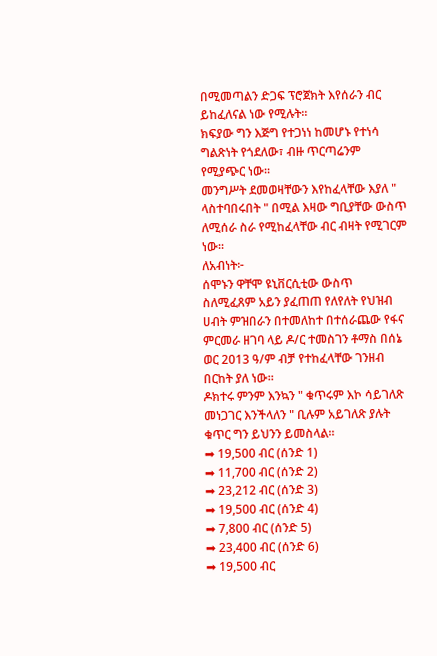በሚመጣልን ድጋፍ ፕሮጀክት እየሰራን ብር ይከፈለናል ነው የሚሉት።
ክፍያው ግን እጅግ የተጋነነ ከመሆኑ የተነሳ ግልጽነት የጎደለው፣ ብዙ ጥርጣሬንም የሚያጭር ነው።
መንግሥት ደመወዛቸውን እየከፈላቸው እያለ " ላስተባበሩበት " በሚል እዛው ግቢያቸው ውስጥ ለሚሰራ ስራ የሚከፈላቸው ብር ብዛት የሚገርም ነው።
ለአብነት፦
ሰሞኑን ዋቸሞ ዩኒቨርሲቲው ውስጥ ስለሚፈጸም አይን ያፈጠጠ የለየለት የህዝብ ሀብት ምዝበራን በተመለከተ በተሰራጨው የፋና ምርመራ ዘገባ ላይ ዶ/ር ተመስገን ቶማስ በሰኔ ወር 2013 ዓ/ም ብቻ የተከፈላቸው ገንዘብ በርከት ያለ ነው።
ዶክተሩ ምንም እንኳን " ቁጥሩም እኮ ሳይገለጽ መነጋገር እንችላለን " ቢሉም አይገለጽ ያሉት ቁጥር ግን ይህንን ይመስላል።
➡ 19,500 ብር (ሰንድ 1)
➡ 11,700 ብር (ሰንድ 2)
➡ 23,212 ብር (ሰንድ 3)
➡ 19,500 ብር (ሰንድ 4)
➡ 7,800 ብር (ሰንድ 5)
➡ 23,400 ብር (ሰንድ 6)
➡ 19,500 ብር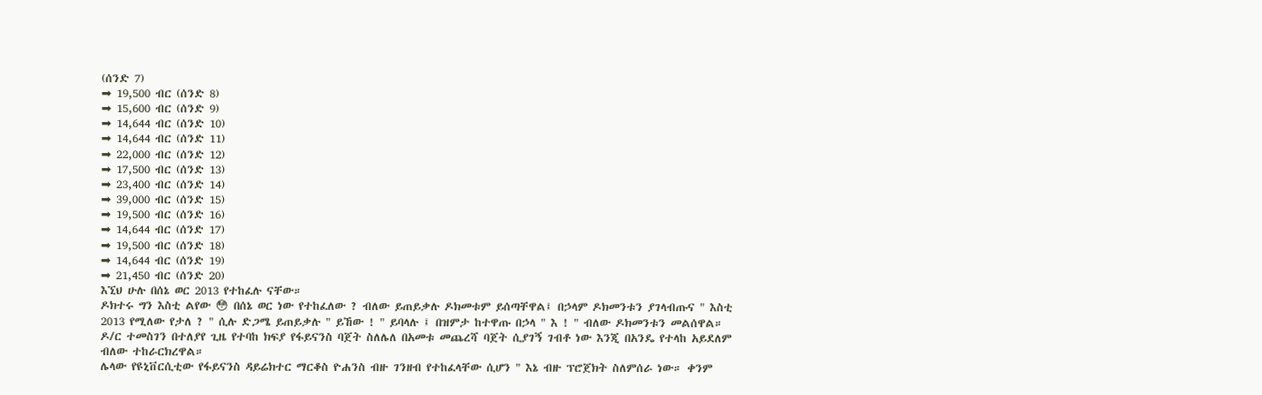(ሰንድ 7)
➡ 19,500 ብር (ሰንድ 8)
➡ 15,600 ብር (ሰንድ 9)
➡ 14,644 ብር (ሰንድ 10)
➡ 14,644 ብር (ሰንድ 11)
➡ 22,000 ብር (ሰንድ 12)
➡ 17,500 ብር (ሰንድ 13)
➡ 23,400 ብር (ሰንድ 14)
➡ 39,000 ብር (ሰንድ 15)
➡ 19,500 ብር (ሰንድ 16)
➡ 14,644 ብር (ሰንድ 17)
➡ 19,500 ብር (ሰንድ 18)
➡ 14,644 ብር (ሰንድ 19)
➡ 21,450 ብር (ሰንድ 20)
እኚህ ሁሉ በሰኔ ወር 2013 የተከፈሉ ናቸው።
ዶክተሩ ግን እስቲ ልየው 😳 በሰኔ ወር ነው የተከፈለው ? ብለው ይጠይቃሉ ዶክመቱም ይሰጣቸዋል፤ በኃላም ዶክመንቱን ያገላብጡና " እስቲ 2013 የሚለው የታለ ? " ሲሉ ድጋሜ ይጠይቃሉ " ይኸው ! " ይባላሉ ፤ በዝምታ ከተዋጡ በኃላ " እ ! " ብለው ዶክመንቱን መልሰዋል።
ዶ/ር ተመስገን በተለያየ ጊዜ የተባከ ክፍያ የፋይናንስ ባጀት ስለሌለ በአመቱ መጨረሻ ባጀት ሲያገኝ ገብቶ ነው እንጂ በአንዴ የተላከ አይደለም ብለው ተከራርክረዋል።
ሌላው የዩኒቨርሲቲው የፋይናንስ ዳይሬክተር ማርቆስ ዮሐንስ ብዙ ገንዘብ የተከፈላቸው ሲሆን " እኔ ብዙ ፕሮጀክት ስለምሰራ ነው። ቀንም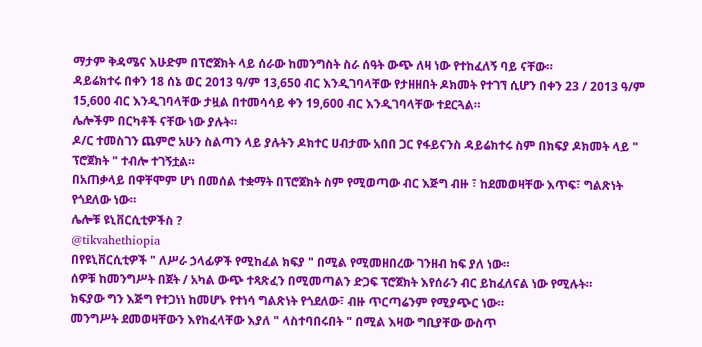ማታም ቅዳሜና እሁድም በፕሮጀክት ላይ ሰራው ከመንግስት ስራ ሰዓት ውጭ ለዛ ነው የተከፈለኝ ባይ ናቸው።
ዳይሬክተሩ በቀን 18 ሰኔ ወር 2013 ዓ/ም 13,650 ብር እንዲገባላቸው የታዘዘበት ዶክመት የተገኘ ሲሆን በቀን 23 / 2013 ዓ/ም 15,600 ብር እንዲገባላቸው ታዟል በተመሳሳይ ቀን 19,600 ብር እንዲገባላቸው ተደርጓል።
ሌሎችም በርካቶች ናቸው ነው ያሉት።
ዶ/ር ተመስገን ጨምሮ አሁን ስልጣን ላይ ያሉትን ዶክተር ሀብታሙ አበበ ጋር የፋይናንስ ዳይሬክተሩ ስም በክፍያ ዶክመት ላይ " ፕሮጀክት " ተብሎ ተገኝቷል።
በአጠቃላይ በዋቸሞም ሆነ በመሰል ተቋማት በፕሮጀክት ስም የሚወጣው ብር እጅግ ብዙ ፣ ከደመወዛቸው እጥፍ፣ ግልጽነት የጎደለው ነው።
ሌሎቹ ዩኒቨርሲቲዎችስ ?
@tikvahethiopia
በየዩኒቨርሲቲዎች " ለሥራ ኃላፊዎች የሚከፈል ክፍያ " በሚል የሚመዘበረው ገንዘብ ከፍ ያለ ነው።
ሰዎቹ ከመንግሥት በጀት / አካል ውጭ ተጻጽፈን በሚመጣልን ድጋፍ ፕሮጀክት እየሰራን ብር ይከፈለናል ነው የሚሉት።
ክፍያው ግን እጅግ የተጋነነ ከመሆኑ የተነሳ ግልጽነት የጎደለው፣ ብዙ ጥርጣሬንም የሚያጭር ነው።
መንግሥት ደመወዛቸውን እየከፈላቸው እያለ " ላስተባበሩበት " በሚል እዛው ግቢያቸው ውስጥ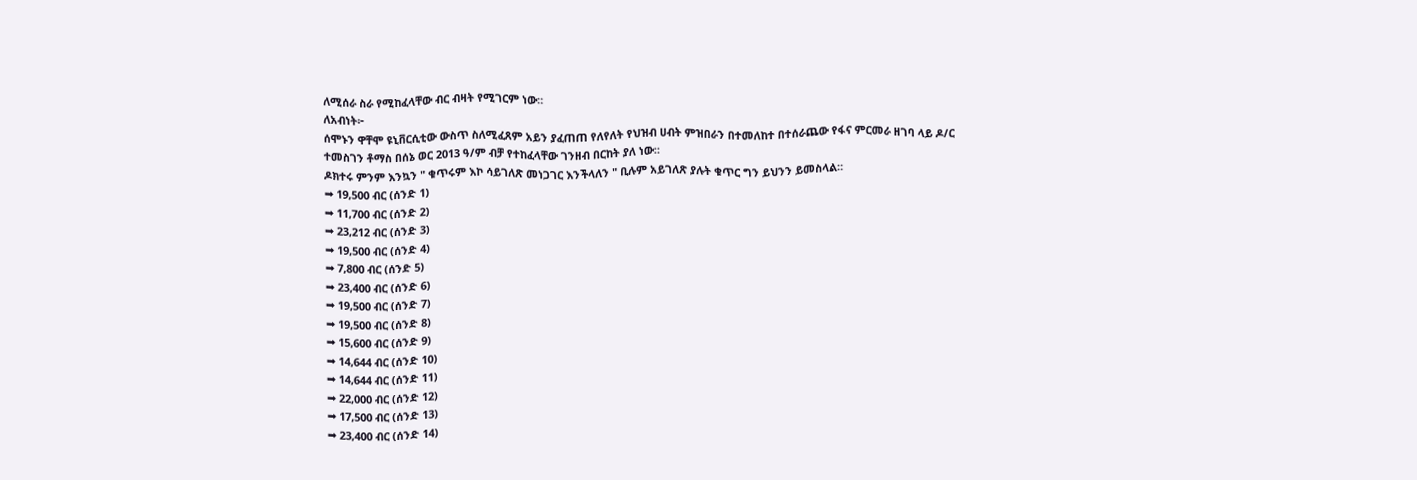ለሚሰራ ስራ የሚከፈላቸው ብር ብዛት የሚገርም ነው።
ለአብነት፦
ሰሞኑን ዋቸሞ ዩኒቨርሲቲው ውስጥ ስለሚፈጸም አይን ያፈጠጠ የለየለት የህዝብ ሀብት ምዝበራን በተመለከተ በተሰራጨው የፋና ምርመራ ዘገባ ላይ ዶ/ር ተመስገን ቶማስ በሰኔ ወር 2013 ዓ/ም ብቻ የተከፈላቸው ገንዘብ በርከት ያለ ነው።
ዶክተሩ ምንም እንኳን " ቁጥሩም እኮ ሳይገለጽ መነጋገር እንችላለን " ቢሉም አይገለጽ ያሉት ቁጥር ግን ይህንን ይመስላል።
➡ 19,500 ብር (ሰንድ 1)
➡ 11,700 ብር (ሰንድ 2)
➡ 23,212 ብር (ሰንድ 3)
➡ 19,500 ብር (ሰንድ 4)
➡ 7,800 ብር (ሰንድ 5)
➡ 23,400 ብር (ሰንድ 6)
➡ 19,500 ብር (ሰንድ 7)
➡ 19,500 ብር (ሰንድ 8)
➡ 15,600 ብር (ሰንድ 9)
➡ 14,644 ብር (ሰንድ 10)
➡ 14,644 ብር (ሰንድ 11)
➡ 22,000 ብር (ሰንድ 12)
➡ 17,500 ብር (ሰንድ 13)
➡ 23,400 ብር (ሰንድ 14)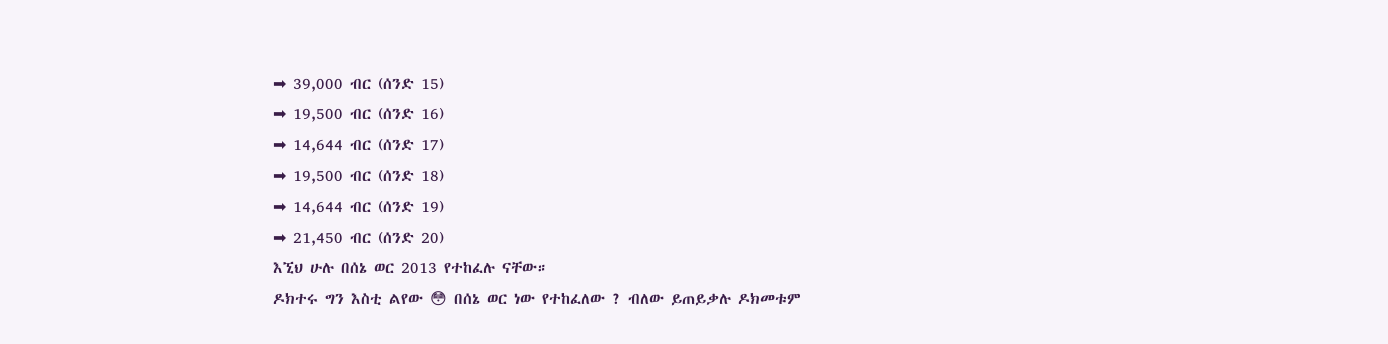➡ 39,000 ብር (ሰንድ 15)
➡ 19,500 ብር (ሰንድ 16)
➡ 14,644 ብር (ሰንድ 17)
➡ 19,500 ብር (ሰንድ 18)
➡ 14,644 ብር (ሰንድ 19)
➡ 21,450 ብር (ሰንድ 20)
እኚህ ሁሉ በሰኔ ወር 2013 የተከፈሉ ናቸው።
ዶክተሩ ግን እስቲ ልየው 😳 በሰኔ ወር ነው የተከፈለው ? ብለው ይጠይቃሉ ዶክመቱም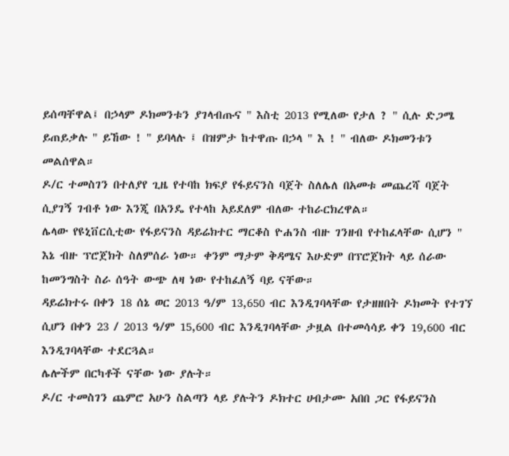ይሰጣቸዋል፤ በኃላም ዶክመንቱን ያገላብጡና " እስቲ 2013 የሚለው የታለ ? " ሲሉ ድጋሜ ይጠይቃሉ " ይኸው ! " ይባላሉ ፤ በዝምታ ከተዋጡ በኃላ " እ ! " ብለው ዶክመንቱን መልሰዋል።
ዶ/ር ተመስገን በተለያየ ጊዜ የተባከ ክፍያ የፋይናንስ ባጀት ስለሌለ በአመቱ መጨረሻ ባጀት ሲያገኝ ገብቶ ነው እንጂ በአንዴ የተላከ አይደለም ብለው ተከራርክረዋል።
ሌላው የዩኒቨርሲቲው የፋይናንስ ዳይሬክተር ማርቆስ ዮሐንስ ብዙ ገንዘብ የተከፈላቸው ሲሆን " እኔ ብዙ ፕሮጀክት ስለምሰራ ነው። ቀንም ማታም ቅዳሜና እሁድም በፕሮጀክት ላይ ሰራው ከመንግስት ስራ ሰዓት ውጭ ለዛ ነው የተከፈለኝ ባይ ናቸው።
ዳይሬክተሩ በቀን 18 ሰኔ ወር 2013 ዓ/ም 13,650 ብር እንዲገባላቸው የታዘዘበት ዶክመት የተገኘ ሲሆን በቀን 23 / 2013 ዓ/ም 15,600 ብር እንዲገባላቸው ታዟል በተመሳሳይ ቀን 19,600 ብር እንዲገባላቸው ተደርጓል።
ሌሎችም በርካቶች ናቸው ነው ያሉት።
ዶ/ር ተመስገን ጨምሮ አሁን ስልጣን ላይ ያሉትን ዶክተር ሀብታሙ አበበ ጋር የፋይናንስ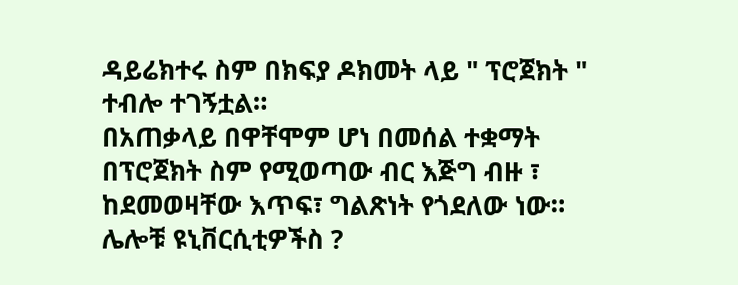ዳይሬክተሩ ስም በክፍያ ዶክመት ላይ " ፕሮጀክት " ተብሎ ተገኝቷል።
በአጠቃላይ በዋቸሞም ሆነ በመሰል ተቋማት በፕሮጀክት ስም የሚወጣው ብር እጅግ ብዙ ፣ ከደመወዛቸው እጥፍ፣ ግልጽነት የጎደለው ነው።
ሌሎቹ ዩኒቨርሲቲዎችስ ?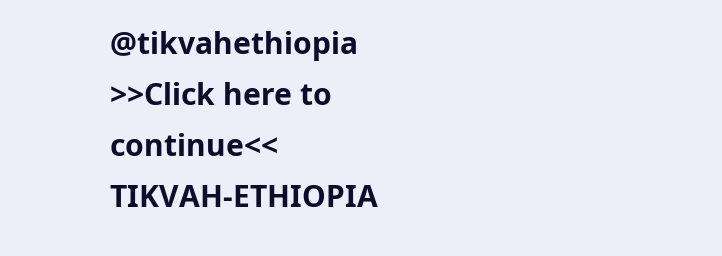@tikvahethiopia
>>Click here to continue<<
TIKVAH-ETHIOPIA